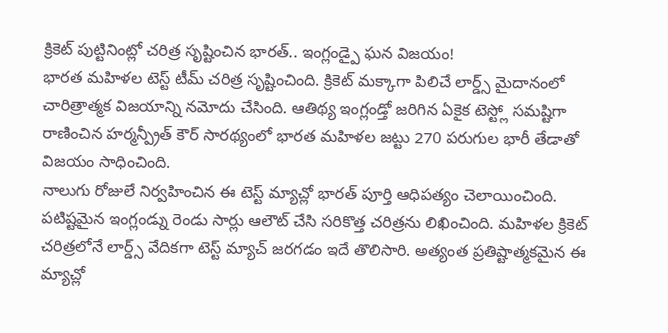క్రికెట్ పుట్టినింట్లో చరిత్ర సృష్టించిన భారత్.. ఇంగ్లండ్పై ఘన విజయం!
భారత మహిళల టెస్ట్ టీమ్ చరిత్ర సృష్టించింది. క్రికెట్ మక్కాగా పిలిచే లార్డ్స్ మైదానంలో చారిత్రాత్మక విజయాన్ని నమోదు చేసింది. ఆతిథ్య ఇంగ్లండ్తో జరిగిన ఏకైక టెస్ట్లో సమష్టిగా రాణించిన హర్మన్ప్రీత్ కౌర్ సారథ్యంలో భారత మహిళల జట్టు 270 పరుగుల భారీ తేడాతో విజయం సాధించింది.
నాలుగు రోజులే నిర్వహించిన ఈ టెస్ట్ మ్యాచ్లో భారత్ పూర్తి ఆధిపత్యం చెలాయించింది. పటిష్టమైన ఇంగ్లండ్ను రెండు సార్లు ఆలౌట్ చేసి సరికొత్త చరిత్రను లిఖించింది. మహిళల క్రికెట్ చరిత్రలోనే లార్డ్స్ వేదికగా టెస్ట్ మ్యాచ్ జరగడం ఇదే తొలిసారి. అత్యంత ప్రతిష్టాత్మకమైన ఈ మ్యాచ్లో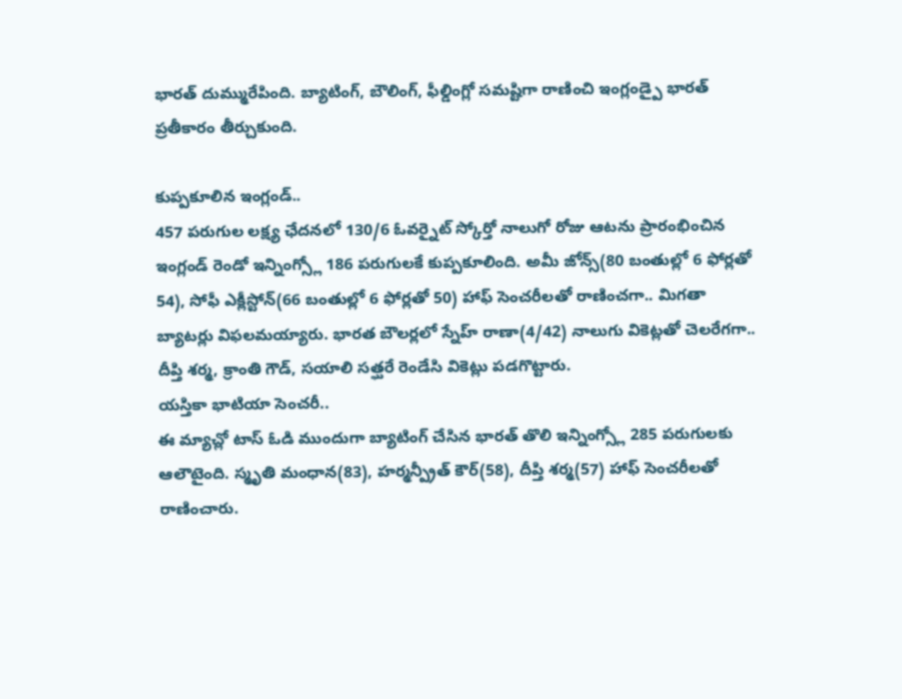భారత్ దుమ్మురేపింది. బ్యాటింగ్, బౌలింగ్, ఫీల్డింగ్లో సమష్టిగా రాణించి ఇంగ్లండ్పై భారత్ ప్రతీకారం తీర్చుకుంది.

కుప్పకూలిన ఇంగ్లండ్..
457 పరుగుల లక్ష్య ఛేదనలో 130/6 ఓవర్నైట్ స్కోర్తో నాలుగో రోజు ఆటను ప్రారంభించిన ఇంగ్లండ్ రెండో ఇన్నింగ్స్లో 186 పరుగులకే కుప్పకూలింది. అమీ జోన్స్(80 బంతుల్లో 6 ఫోర్లతో 54), సోఫీ ఎక్లీస్టోన్(66 బంతుల్లో 6 ఫోర్లతో 50) హాఫ్ సెంచరీలతో రాణించగా.. మిగతా బ్యాటర్లు విఫలమయ్యారు. భారత బౌలర్లలో స్నేహ్ రాణా(4/42) నాలుగు వికెట్లతో చెలరేగగా.. దీప్తి శర్మ, క్రాంతి గౌడ్, సయాలి సత్ఘరే రెండేసి వికెట్లు పడగొట్టారు.
యస్తికా భాటియా సెంచరీ..
ఈ మ్యాచ్లో టాస్ ఓడి ముందుగా బ్యాటింగ్ చేసిన భారత్ తొలి ఇన్నింగ్స్లో 285 పరుగులకు ఆలౌటైంది. స్మృతి మంధాన(83), హర్మన్ప్రీత్ కౌర్(58), దీప్తి శర్మ(57) హాఫ్ సెంచరీలతో రాణించారు.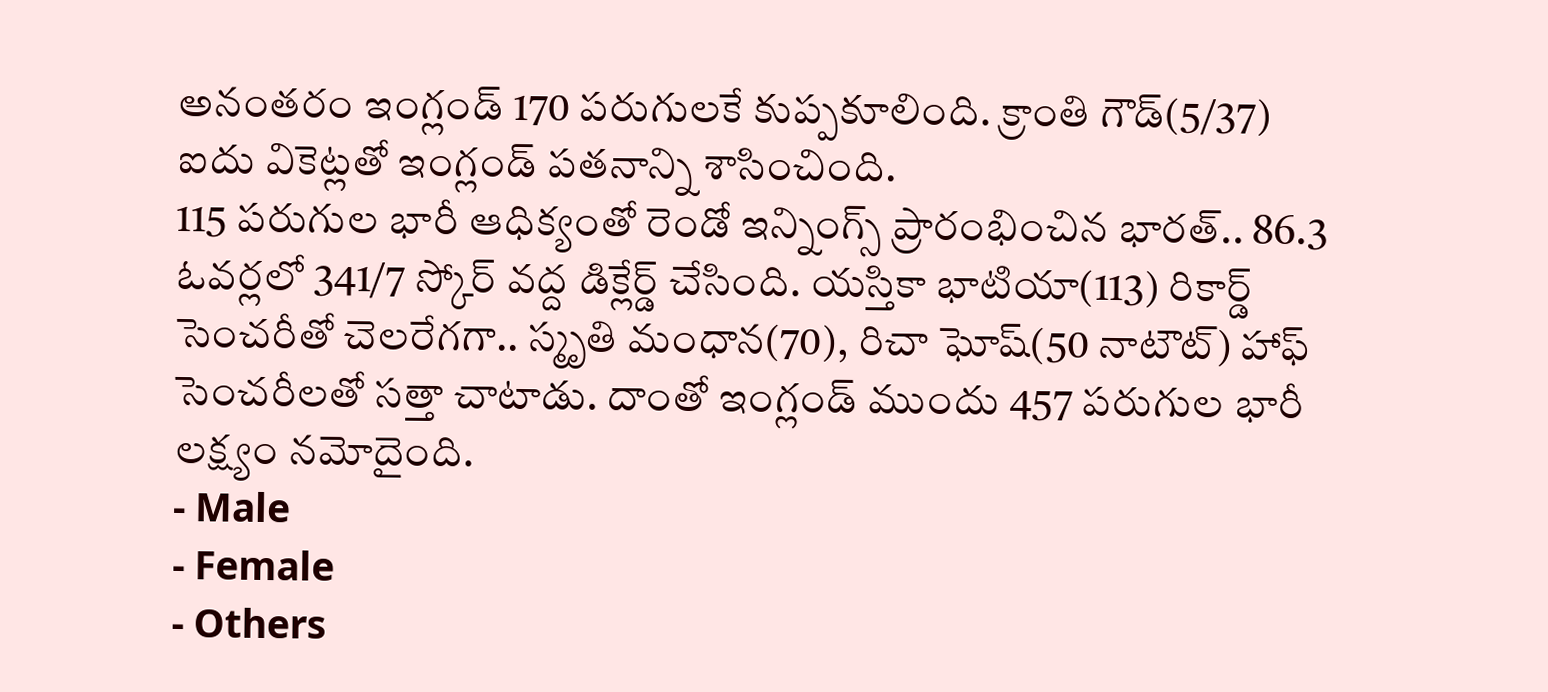అనంతరం ఇంగ్లండ్ 170 పరుగులకే కుప్పకూలింది. క్రాంతి గౌడ్(5/37) ఐదు వికెట్లతో ఇంగ్లండ్ పతనాన్ని శాసించింది.
115 పరుగుల భారీ ఆధిక్యంతో రెండో ఇన్నింగ్స్ ప్రారంభించిన భారత్.. 86.3 ఓవర్లలో 341/7 స్కోర్ వద్ద డిక్లేర్డ్ చేసింది. యస్తికా భాటియా(113) రికార్డ్ సెంచరీతో చెలరేగగా.. స్మృతి మంధాన(70), రిచా ఘోష్(50 నాటౌట్) హాఫ్ సెంచరీలతో సత్తా చాటాడు. దాంతో ఇంగ్లండ్ ముందు 457 పరుగుల భారీ లక్ష్యం నమోదైంది.
- Male
- Female
- Others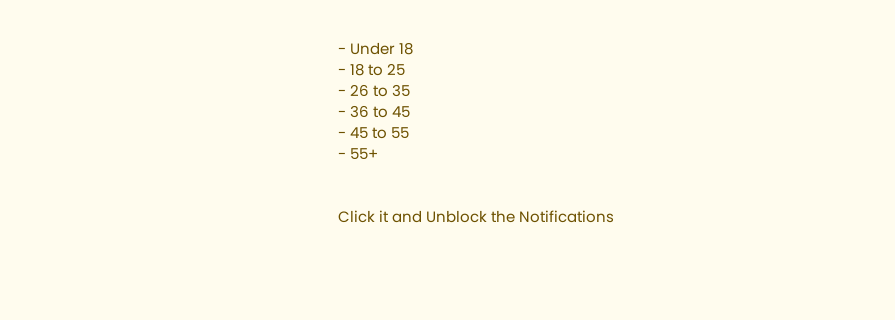- Under 18
- 18 to 25
- 26 to 35
- 36 to 45
- 45 to 55
- 55+


Click it and Unblock the Notifications